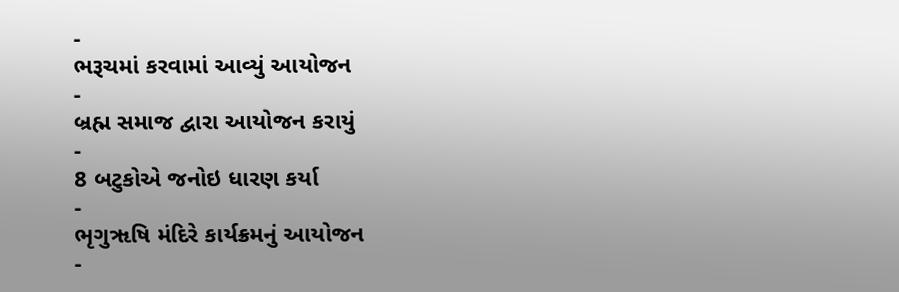-
ભરૂચમાં કરવામાં આવ્યું આયોજન
-
બ્રહ્મ સમાજ દ્વારા આયોજન કરાયું
-
8 બટુકોએ જનોઇ ધારણ કર્યા
-
ભૃગુૠષિ મંદિરે કાર્યક્રમનું આયોજન
-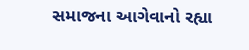સમાજના આગેવાનો રહ્યા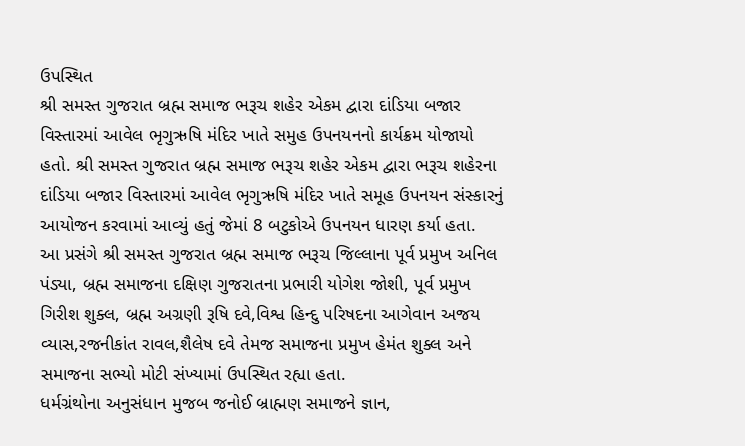ઉપસ્થિત
શ્રી સમસ્ત ગુજરાત બ્રહ્મ સમાજ ભરૂચ શહેર એકમ દ્વારા દાંડિયા બજાર વિસ્તારમાં આવેલ ભૃગુઋષિ મંદિર ખાતે સમુહ ઉપનયનનો કાર્યક્રમ યોજાયો હતો. શ્રી સમસ્ત ગુજરાત બ્રહ્મ સમાજ ભરૂચ શહેર એકમ દ્વારા ભરૂચ શહેરના દાંડિયા બજાર વિસ્તારમાં આવેલ ભૃગુઋષિ મંદિર ખાતે સમૂહ ઉપનયન સંસ્કારનું આયોજન કરવામાં આવ્યું હતું જેમાં 8 બટુકોએ ઉપનયન ધારણ કર્યા હતા.
આ પ્રસંગે શ્રી સમસ્ત ગુજરાત બ્રહ્મ સમાજ ભરૂચ જિલ્લાના પૂર્વ પ્રમુખ અનિલ પંડ્યા, બ્રહ્મ સમાજના દક્ષિણ ગુજરાતના પ્રભારી યોગેશ જોશી, પૂર્વ પ્રમુખ ગિરીશ શુક્લ, બ્રહ્મ અગ્રણી રૂષિ દવે,વિશ્વ હિન્દુ પરિષદના આગેવાન અજય વ્યાસ,રજનીકાંત રાવલ,શૈલેષ દવે તેમજ સમાજના પ્રમુખ હેમંત શુક્લ અને સમાજના સભ્યો મોટી સંખ્યામાં ઉપસ્થિત રહ્યા હતા.
ધર્મગ્રંથોના અનુસંધાન મુજબ જનોઈ બ્રાહ્મણ સમાજને જ્ઞાન,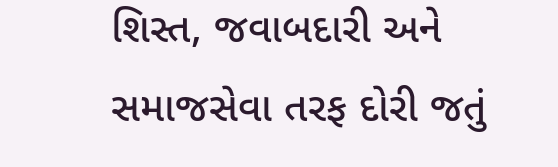શિસ્ત, જવાબદારી અને સમાજસેવા તરફ દોરી જતું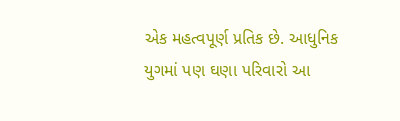એક મહત્વપૂર્ણ પ્રતિક છે. આધુનિક યુગમાં પણ ઘણા પરિવારો આ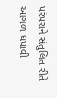પરંપરાને સંતુલિત રીતે આગળ ધપાવી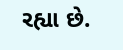રહ્યા છે.